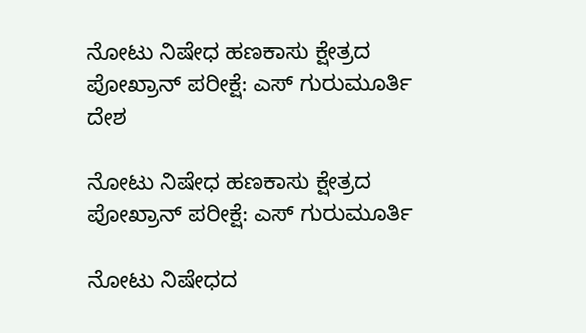ನೋಟು ನಿಷೇಧ ಹಣಕಾಸು ಕ್ಷೇತ್ರದ ಪೋಖ್ರಾನ್ ಪರೀಕ್ಷೆ: ಎಸ್ ಗುರುಮೂರ್ತಿ
ದೇಶ

ನೋಟು ನಿಷೇಧ ಹಣಕಾಸು ಕ್ಷೇತ್ರದ ಪೋಖ್ರಾನ್ ಪರೀಕ್ಷೆ: ಎಸ್ ಗುರುಮೂರ್ತಿ

ನೋಟು ನಿಷೇಧದ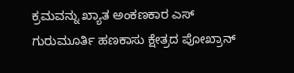ಕ್ರಮವನ್ನು ಖ್ಯಾತ ಅಂಕಣಕಾರ ಎಸ್ ಗುರುಮೂರ್ತಿ ಹಣಕಾಸು ಕ್ಷೇತ್ರದ ಪೋಖ್ರಾನ್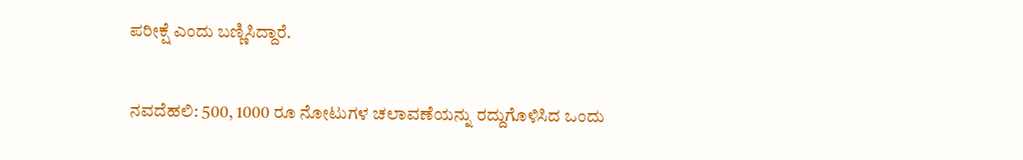ಪರೀಕ್ಷೆ ಎಂದು ಬಣ್ಣಿಸಿದ್ದಾರೆ.

ನವದೆಹಲಿ: 500, 1000 ರೂ ನೋಟುಗಳ ಚಲಾವಣೆಯನ್ನು ರದ್ದುಗೊಳಿಸಿದ ಒಂದು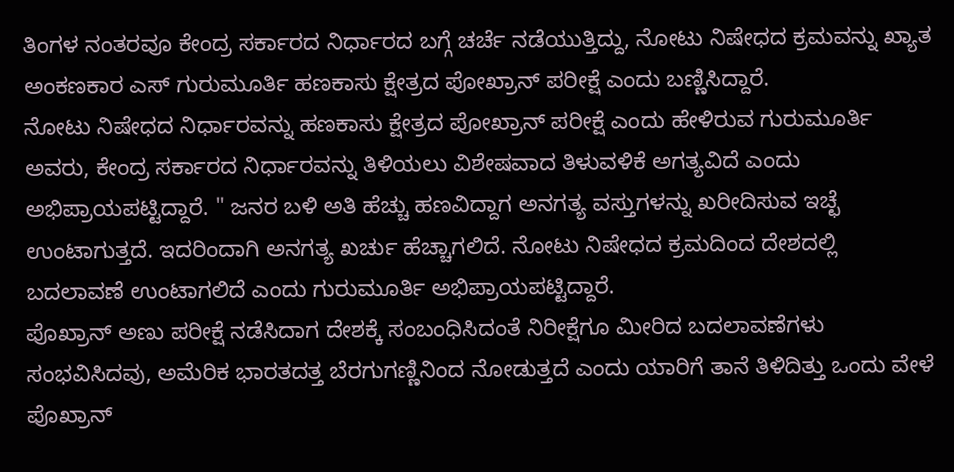ತಿಂಗಳ ನಂತರವೂ ಕೇಂದ್ರ ಸರ್ಕಾರದ ನಿರ್ಧಾರದ ಬಗ್ಗೆ ಚರ್ಚೆ ನಡೆಯುತ್ತಿದ್ದು, ನೋಟು ನಿಷೇಧದ ಕ್ರಮವನ್ನು ಖ್ಯಾತ ಅಂಕಣಕಾರ ಎಸ್ ಗುರುಮೂರ್ತಿ ಹಣಕಾಸು ಕ್ಷೇತ್ರದ ಪೋಖ್ರಾನ್ ಪರೀಕ್ಷೆ ಎಂದು ಬಣ್ಣಿಸಿದ್ದಾರೆ.
ನೋಟು ನಿಷೇಧದ ನಿರ್ಧಾರವನ್ನು ಹಣಕಾಸು ಕ್ಷೇತ್ರದ ಪೋಖ್ರಾನ್ ಪರೀಕ್ಷೆ ಎಂದು ಹೇಳಿರುವ ಗುರುಮೂರ್ತಿ ಅವರು, ಕೇಂದ್ರ ಸರ್ಕಾರದ ನಿರ್ಧಾರವನ್ನು ತಿಳಿಯಲು ವಿಶೇಷವಾದ ತಿಳುವಳಿಕೆ ಅಗತ್ಯವಿದೆ ಎಂದು ಅಭಿಪ್ರಾಯಪಟ್ಟಿದ್ದಾರೆ. " ಜನರ ಬಳಿ ಅತಿ ಹೆಚ್ಚು ಹಣವಿದ್ದಾಗ ಅನಗತ್ಯ ವಸ್ತುಗಳನ್ನು ಖರೀದಿಸುವ ಇಚ್ಛೆ ಉಂಟಾಗುತ್ತದೆ. ಇದರಿಂದಾಗಿ ಅನಗತ್ಯ ಖರ್ಚು ಹೆಚ್ಚಾಗಲಿದೆ. ನೋಟು ನಿಷೇಧದ ಕ್ರಮದಿಂದ ದೇಶದಲ್ಲಿ ಬದಲಾವಣೆ ಉಂಟಾಗಲಿದೆ ಎಂದು ಗುರುಮೂರ್ತಿ ಅಭಿಪ್ರಾಯಪಟ್ಟಿದ್ದಾರೆ.
ಪೊಖ್ರಾನ್ ಅಣು ಪರೀಕ್ಷೆ ನಡೆಸಿದಾಗ ದೇಶಕ್ಕೆ ಸಂಬಂಧಿಸಿದಂತೆ ನಿರೀಕ್ಷೆಗೂ ಮೀರಿದ ಬದಲಾವಣೆಗಳು ಸಂಭವಿಸಿದವು, ಅಮೆರಿಕ ಭಾರತದತ್ತ ಬೆರಗುಗಣ್ಣಿನಿಂದ ನೋಡುತ್ತದೆ ಎಂದು ಯಾರಿಗೆ ತಾನೆ ತಿಳಿದಿತ್ತು ಒಂದು ವೇಳೆ ಪೊಖ್ರಾನ್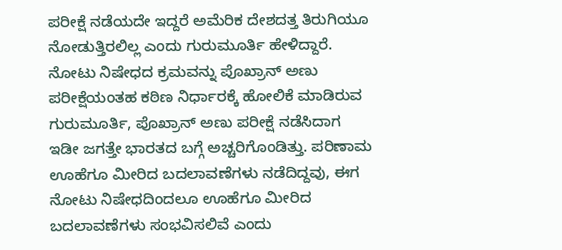ಪರೀಕ್ಷೆ ನಡೆಯದೇ ಇದ್ದರೆ ಅಮೆರಿಕ ದೇಶದತ್ತ ತಿರುಗಿಯೂ ನೋಡುತ್ತಿರಲಿಲ್ಲ ಎಂದು ಗುರುಮೂರ್ತಿ ಹೇಳಿದ್ದಾರೆ.
ನೋಟು ನಿಷೇಧದ ಕ್ರಮವನ್ನು ಪೊಖ್ರಾನ್ ಅಣು ಪರೀಕ್ಷೆಯಂತಹ ಕಠಿಣ ನಿರ್ಧಾರಕ್ಕೆ ಹೋಲಿಕೆ ಮಾಡಿರುವ ಗುರುಮೂರ್ತಿ, ಪೊಖ್ರಾನ್ ಅಣು ಪರೀಕ್ಷೆ ನಡೆಸಿದಾಗ ಇಡೀ ಜಗತ್ತೇ ಭಾರತದ ಬಗ್ಗೆ ಅಚ್ಚರಿಗೊಂಡಿತ್ತು. ಪರಿಣಾಮ ಊಹೆಗೂ ಮೀರಿದ ಬದಲಾವಣೆಗಳು ನಡೆದಿದ್ದವು, ಈಗ ನೋಟು ನಿಷೇಧದಿಂದಲೂ ಊಹೆಗೂ ಮೀರಿದ ಬದಲಾವಣೆಗಳು ಸಂಭವಿಸಲಿವೆ ಎಂದು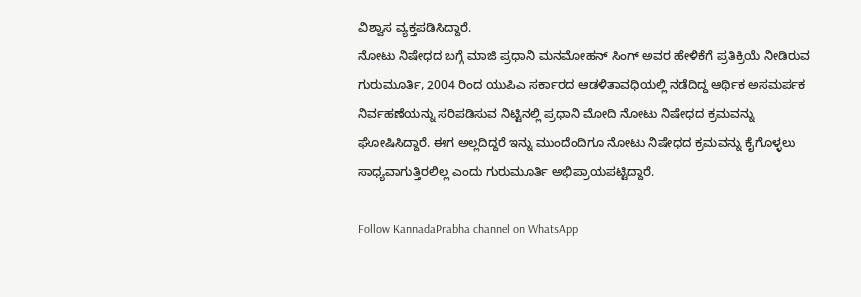ವಿಶ್ವಾಸ ವ್ಯಕ್ತಪಡಿಸಿದ್ದಾರೆ.
ನೋಟು ನಿಷೇಧದ ಬಗ್ಗೆ ಮಾಜಿ ಪ್ರಧಾನಿ ಮನಮೋಹನ್ ಸಿಂಗ್ ಅವರ ಹೇಳಿಕೆಗೆ ಪ್ರತಿಕ್ರಿಯೆ ನೀಡಿರುವ ಗುರುಮೂರ್ತಿ, 2004 ರಿಂದ ಯುಪಿಎ ಸರ್ಕಾರದ ಆಡಳಿತಾವಧಿಯಲ್ಲಿ ನಡೆದಿದ್ದ ಆರ್ಥಿಕ ಅಸಮರ್ಪಕ ನಿರ್ವಹಣೆಯನ್ನು ಸರಿಪಡಿಸುವ ನಿಟ್ಟಿನಲ್ಲಿ ಪ್ರಧಾನಿ ಮೋದಿ ನೋಟು ನಿಷೇಧದ ಕ್ರಮವನ್ನು ಘೋಷಿಸಿದ್ದಾರೆ. ಈಗ ಅಲ್ಲದಿದ್ದರೆ ಇನ್ನು ಮುಂದೆಂದಿಗೂ ನೋಟು ನಿಷೇಧದ ಕ್ರಮವನ್ನು ಕೈಗೊಳ್ಳಲು ಸಾಧ್ಯವಾಗುತ್ತಿರಲಿಲ್ಲ ಎಂದು ಗುರುಮೂರ್ತಿ ಅಭಿಪ್ರಾಯಪಟ್ಟಿದ್ದಾರೆ.

Follow KannadaPrabha channel on WhatsApp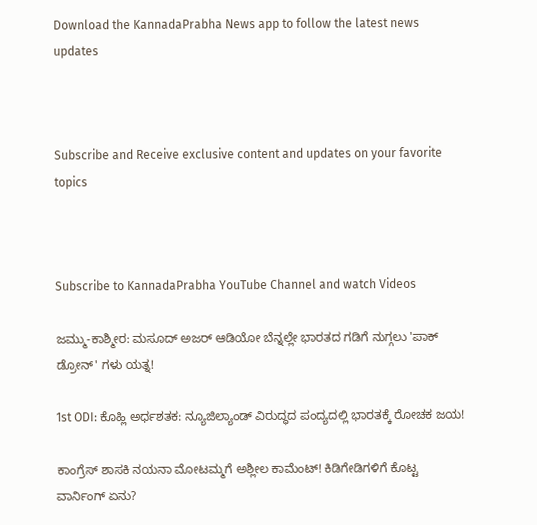Download the KannadaPrabha News app to follow the latest news updates



Subscribe and Receive exclusive content and updates on your favorite topics



Subscribe to KannadaPrabha YouTube Channel and watch Videos

ಜಮ್ಮು-ಕಾಶ್ಮೀರ: ಮಸೂದ್ ಅಜರ್ ಆಡಿಯೋ ಬೆನ್ನಲ್ಲೇ ಭಾರತದ ಗಡಿಗೆ ನುಗ್ಗಲು 'ಪಾಕ್ ಡ್ರೋನ್' ಗಳು ಯತ್ನ!

1st ODI: ಕೊಹ್ಲಿ ಅರ್ಧಶತಕ: ನ್ಯೂಜಿಲ್ಯಾಂಡ್ ವಿರುದ್ಧದ ಪಂದ್ಯದಲ್ಲಿ ಭಾರತಕ್ಕೆ ರೋಚಕ ಜಯ!

ಕಾಂಗ್ರೆಸ್ ಶಾಸಕಿ ನಯನಾ ಮೋಟಮ್ಮಗೆ ಅಶ್ಲೀಲ ಕಾಮೆಂಟ್! ಕಿಡಿಗೇಡಿಗಳಿಗೆ ಕೊಟ್ಟ ವಾರ್ನಿಂಗ್ ಏನು?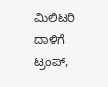ಮಿಲಿಟರಿ ದಾಳಿಗೆ ಟ್ರಂಪ್,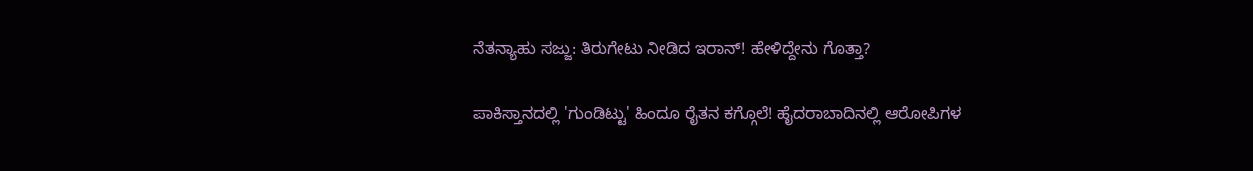ನೆತನ್ಯಾಹು ಸಜ್ಜು: ತಿರುಗೇಟು ನೀಡಿದ ಇರಾನ್! ಹೇಳಿದ್ದೇನು ಗೊತ್ತಾ?

ಪಾಕಿಸ್ತಾನದಲ್ಲಿ 'ಗುಂಡಿಟ್ಟು' ಹಿಂದೂ ರೈತನ ಕಗ್ಗೊಲೆ! ಹೈದರಾಬಾದಿನಲ್ಲಿ ಆರೋಪಿಗಳ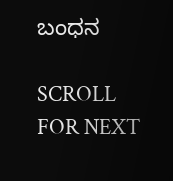ಬಂಧನ

SCROLL FOR NEXT